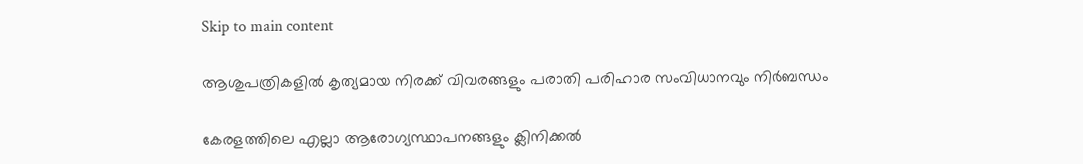Skip to main content

ആശുപത്രികളിൽ കൃത്യമായ നിരക്ക് വിവരങ്ങളും പരാതി പരിഹാര സംവിധാനവും നിർബന്ധം

കേരളത്തിലെ എല്ലാ ആരോഗ്യസ്ഥാപനങ്ങളും ക്ലിനിക്കൽ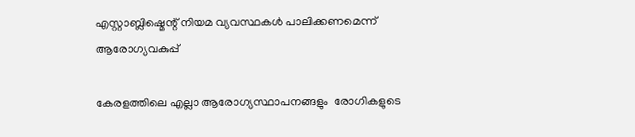എസ്റ്റാബ്ലിഷ്മെന്റ് നിയമ വ്യവസ്ഥകൾ പാലിക്കണമെന്ന് ആരോഗ്യവകുപ്പ്

കേരളത്തിലെ എല്ലാ ആരോഗ്യസ്ഥാപനങ്ങളും  രോഗികളുടെ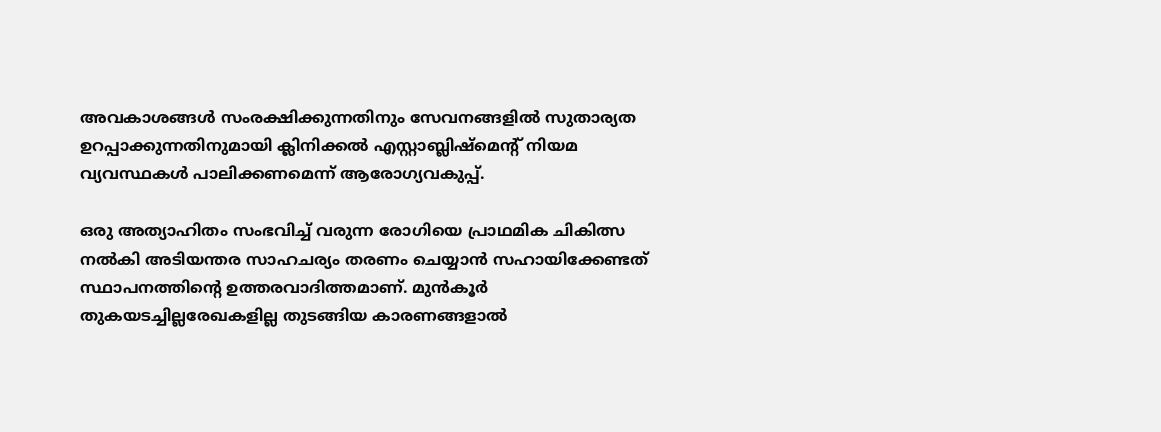അവകാശങ്ങൾ സംരക്ഷിക്കുന്നതിനും സേവനങ്ങളിൽ സുതാര്യത ഉറപ്പാക്കുന്നതിനുമായി ക്ലിനിക്കൽ എസ്റ്റാബ്ലിഷ്മെന്റ് നിയമ വ്യവസ്ഥകൾ പാലിക്കണമെന്ന് ആരോഗ്യവകുപ്പ്.

ഒരു അത്യാഹിതം സംഭവിച്ച് വരുന്ന രോഗിയെ പ്രാഥമിക ചികിത്സ നൽകി അടിയന്തര സാഹചര്യം തരണം ചെയ്യാൻ സഹായിക്കേണ്ടത് സ്ഥാപനത്തിന്റെ ഉത്തരവാദിത്തമാണ്. മുൻകൂർ തുകയടച്ചില്ലരേഖകളില്ല തുടങ്ങിയ കാരണങ്ങളാൽ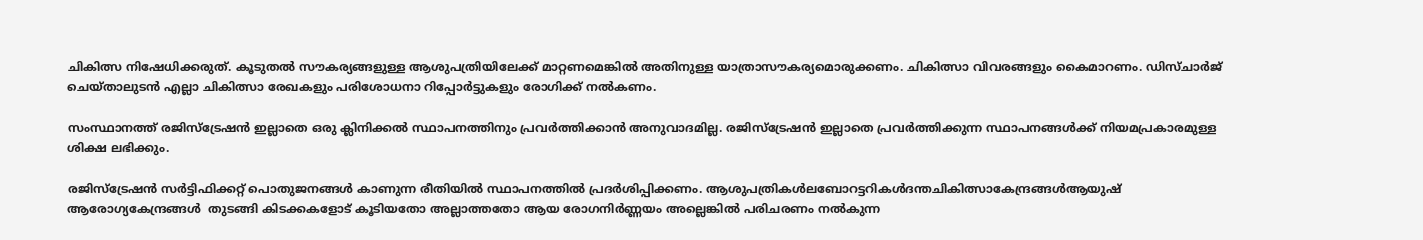ചികിത്സ നിഷേധിക്കരുത്. കൂടുതൽ സൗകര്യങ്ങളുള്ള ആശുപത്രിയിലേക്ക് മാറ്റണമെങ്കിൽ അതിനുള്ള യാത്രാസൗകര്യമൊരുക്കണം. ചികിത്സാ വിവരങ്ങളും കൈമാറണം. ഡിസ്ചാർജ് ചെയ്താലുടൻ എല്ലാ ചികിത്സാ രേഖകളും പരിശോധനാ റിപ്പോർട്ടുകളും രോഗിക്ക് നൽകണം.

സംസ്ഥാനത്ത് രജിസ്ട്രേഷൻ ഇല്ലാതെ ഒരു ക്ലിനിക്കൽ സ്ഥാപനത്തിനും പ്രവർത്തിക്കാൻ അനുവാദമില്ല. രജിസ്ട്രേഷൻ ഇല്ലാതെ പ്രവർത്തിക്കുന്ന സ്ഥാപനങ്ങൾക്ക് നിയമപ്രകാരമുള്ള ശിക്ഷ ലഭിക്കും.

രജിസ്ട്രേഷൻ സർട്ടിഫിക്കറ്റ് പൊതുജനങ്ങൾ കാണുന്ന രീതിയിൽ സ്ഥാപനത്തിൽ പ്രദർശിപ്പിക്കണം. ആശുപത്രികൾലബോറട്ടറികൾദന്തചികിത്സാകേന്ദ്രങ്ങൾആയുഷ് ആരോഗ്യകേന്ദ്രങ്ങൾ  തുടങ്ങി കിടക്കകളോട് കൂടിയതോ അല്ലാത്തതോ ആയ രോഗനിർണ്ണയം അല്ലെങ്കിൽ പരിചരണം നൽകുന്ന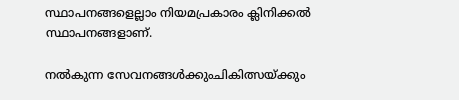സ്ഥാപനങ്ങളെല്ലാം നിയമപ്രകാരം ക്ലിനിക്കൽ സ്ഥാപനങ്ങളാണ്.

നൽകുന്ന സേവനങ്ങൾക്കുംചികിത്സയ്ക്കും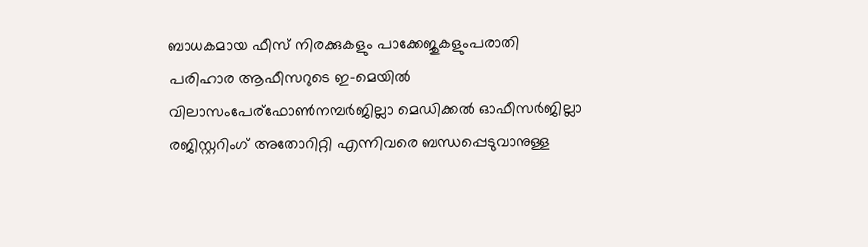ബാധകമായ ഫീസ് നിരക്കുകളും പാക്കേജുകളുംപരാതി പരിഹാര ആഫീസറുടെ ഇ-മെയിൽ വിലാസംപേര്ഫോൺനമ്പർജില്ലാ മെഡിക്കൽ ഓഫീസർജില്ലാ രജിസ്റ്ററിംഗ് അതോറിറ്റി എന്നിവരെ ബന്ധപ്പെടുവാനുള്ള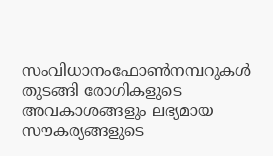സംവിധാനംഫോൺനമ്പറുകൾ തുടങ്ങി രോഗികളുടെ അവകാശങ്ങളും ലഭ്യമായ സൗകര്യങ്ങളുടെ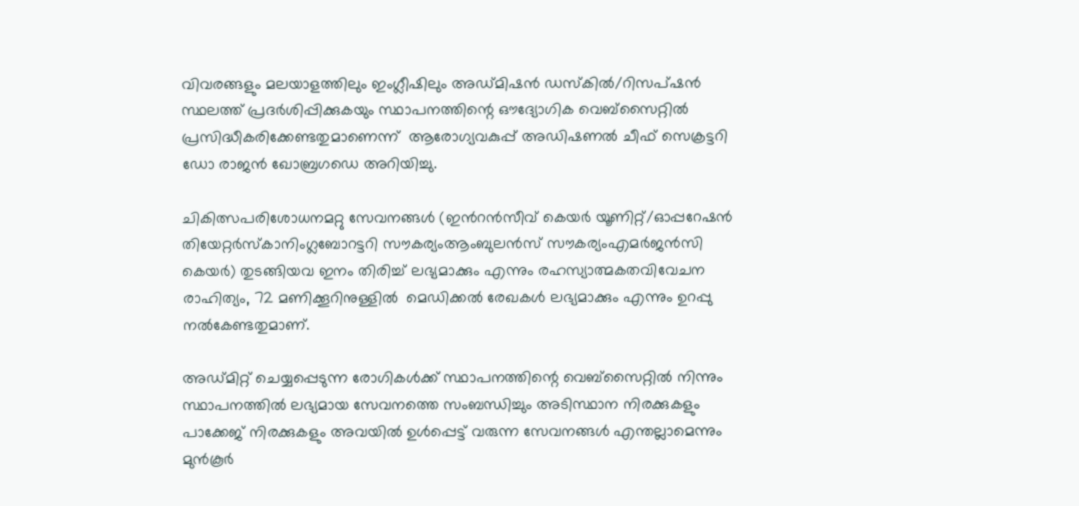വിവരങ്ങളും മലയാളത്തിലും ഇംഗ്ലീഷിലും അഡ്മിഷൻ ഡസ്‌കിൽ/റിസപ്ഷൻ സ്ഥലത്ത് പ്രദർശിപ്പിക്കുകയും സ്ഥാപനത്തിന്റെ ഔദ്യോഗിക വെബ്‌സൈറ്റിൽ പ്രസിദ്ധീകരിക്കേണ്ടതുമാണെന്ന്  ആരോഗ്യവകുപ്പ് അഡിഷണൽ ചീഫ് സെക്രട്ടറി ഡോ രാജൻ ഖോബ്രഗഡെ അറിയിച്ചു.

ചികിത്സപരിശോധനമറ്റു സേവനങ്ങൾ (ഇൻറൻസീവ് കെയർ യൂണിറ്റ്/ഓപ്പറേഷൻ തിയേറ്റർസ്‌കാനിംഗ്ലബോറട്ടറി സൗകര്യംആംബുലൻസ് സൗകര്യംഎമർജൻസി കെയർ) തുടങ്ങിയവ ഇനം തിരിച്ച് ലഭ്യമാക്കും എന്നും രഹസ്യാത്മകതവിവേചന രാഹിത്യം, 72 മണിക്കൂറിനുള്ളിൽ  മെഡിക്കൽ രേഖകൾ ലഭ്യമാക്കും എന്നും ഉറപ്പു നൽകേണ്ടതുമാണ്.

അഡ്മിറ്റ് ചെയ്യപ്പെടുന്ന രോഗികൾക്ക് സ്ഥാപനത്തിന്റെ വെബ്‌സൈറ്റിൽ നിന്നും സ്ഥാപനത്തിൽ ലഭ്യമായ സേവനത്തെ സംബന്ധിച്ചും അടിസ്ഥാന നിരക്കുകളും പാക്കേജ് നിരക്കുകളും അവയിൽ ഉൾപ്പെട്ട് വരുന്ന സേവനങ്ങൾ എന്തല്ലാമെന്നും മുൻകൂർ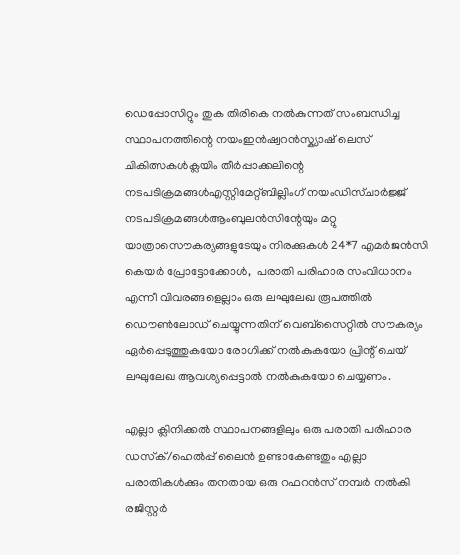ഡെപ്പോസിറ്റും തുക തിരികെ നൽകുന്നത് സംബന്ധിച്ച സ്ഥാപനത്തിന്റെ നയംഇൻഷ്വറൻസ്ക്യാഷ് ലെസ് ചികിത്സകൾക്ലയിം തീർപ്പാക്കലിന്റെ നടപടിക്രമങ്ങൾഎസ്റ്റിമേറ്റ്ബില്ലിംഗ് നയംഡിസ്ചാർജ്ജ് നടപടിക്രമങ്ങൾആംബുലൻസിന്റേയും മറ്റു യാത്രാസൌകര്യങ്ങളുടേയും നിരക്കുകൾ 24*7 എമർജൻസി കെയർ പ്രോട്ടോക്കോൾ,  പരാതി പരിഹാര സംവിധാനം എന്നീ വിവരങ്ങളെല്ലാം ഒരു ലഘുലേഖ രൂപത്തിൽ ഡൌൺലോഡ് ചെയ്യുന്നതിന് വെബ്‌സൈറ്റിൽ സൗകര്യം ഏർപ്പെടുത്തുകയോ രോഗിക്ക് നൽകുകയോ പ്രിന്റ് ചെയ് ലഘുലേഖ ആവശ്യപ്പെട്ടാൽ നൽകുകയോ ചെയ്യണം.

എല്ലാ ക്ലിനിക്കൽ സ്ഥാപനങ്ങളിലും ഒരു പരാതി പരിഹാര ഡസ്‌ക്/ഹെൽപ്പ് ലൈൻ ഉണ്ടാകേണ്ടതും എല്ലാ പരാതികൾക്കും തനതായ ഒരു റഫറൻസ് നമ്പർ നൽകി രജിസ്റ്റർ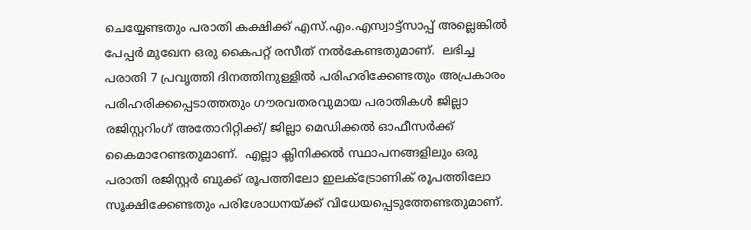ചെയ്യേണ്ടതും പരാതി കക്ഷിക്ക് എസ്.എം.എസ്വാട്ട്‌സാപ്പ് അല്ലെങ്കിൽ പേപ്പർ മുഖേന ഒരു കൈപറ്റ് രസീത് നൽകേണ്ടതുമാണ്.  ലഭിച്ച പരാതി 7 പ്രവൃത്തി ദിനത്തിനുള്ളിൽ പരിഹരിക്കേണ്ടതും അപ്രകാരം പരിഹരിക്കപ്പെടാത്തതും ഗൗരവതരവുമായ പരാതികൾ ജില്ലാ രജിസ്റ്ററിംഗ് അതോറിറ്റിക്ക്/ ജില്ലാ മെഡിക്കൽ ഓഫീസർക്ക് കൈമാറേണ്ടതുമാണ്.  എല്ലാ ക്ലിനിക്കൽ സ്ഥാപനങ്ങളിലും ഒരു പരാതി രജിസ്റ്റർ ബുക്ക് രൂപത്തിലോ ഇലക്ട്രോണിക് രൂപത്തിലോ സൂക്ഷിക്കേണ്ടതും പരിശോധനയ്ക്ക് വിധേയപ്പെടുത്തേണ്ടതുമാണ്.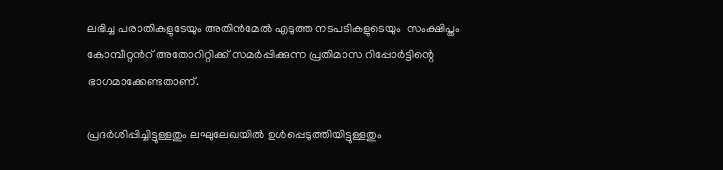ലഭിച്ച പരാതികളുടേയും അതിൻമേൽ എടുത്ത നടപടികളുടെയും  സംക്ഷിപ്തം കോമ്പീറ്റൻറ് അതോറിറ്റിക്ക് സമർപ്പിക്കുന്ന പ്രതിമാസ റിപ്പോർട്ടിന്റെ ഭാഗമാക്കേണ്ടതാണ്.

പ്രദർശിപ്പിച്ചിട്ടുള്ളതും ലഘുലേഖയിൽ ഉൾപ്പെടുത്തിയിട്ടുള്ളതും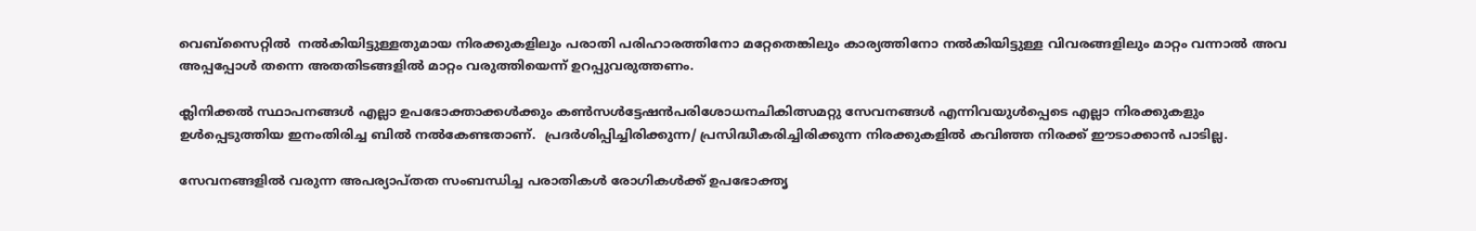വെബ്‌സൈറ്റിൽ  നൽകിയിട്ടുള്ളതുമായ നിരക്കുകളിലും പരാതി പരിഹാരത്തിനോ മറ്റേതെങ്കിലും കാര്യത്തിനോ നൽകിയിട്ടുള്ള വിവരങ്ങളിലും മാറ്റം വന്നാൽ അവ അപ്പപ്പോൾ തന്നെ അതതിടങ്ങളിൽ മാറ്റം വരുത്തിയെന്ന് ഉറപ്പുവരുത്തണം.

ക്ലിനിക്കൽ സ്ഥാപനങ്ങൾ എല്ലാ ഉപഭോക്താക്കൾക്കും കൺസൾട്ടേഷൻപരിശോധനചികിത്സമറ്റു സേവനങ്ങൾ എന്നിവയുൾപ്പെടെ എല്ലാ നിരക്കുകളും ഉൾപ്പെടുത്തിയ ഇനംതിരിച്ച ബിൽ നൽകേണ്ടതാണ്.  പ്രദർശിപ്പിച്ചിരിക്കുന്ന/ പ്രസിദ്ധീകരിച്ചിരിക്കുന്ന നിരക്കുകളിൽ കവിഞ്ഞ നിരക്ക് ഈടാക്കാൻ പാടില്ല.

സേവനങ്ങളിൽ വരുന്ന അപര്യാപ്തത സംബന്ധിച്ച പരാതികൾ രോഗികൾക്ക് ഉപഭോക്തൃ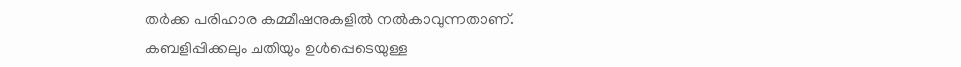തർക്ക പരിഹാര കമ്മീഷനുകളിൽ നൽകാവുന്നതാണ്.  കബളിപ്പിക്കലും ചതിയും ഉൾപ്പെടെയുള്ള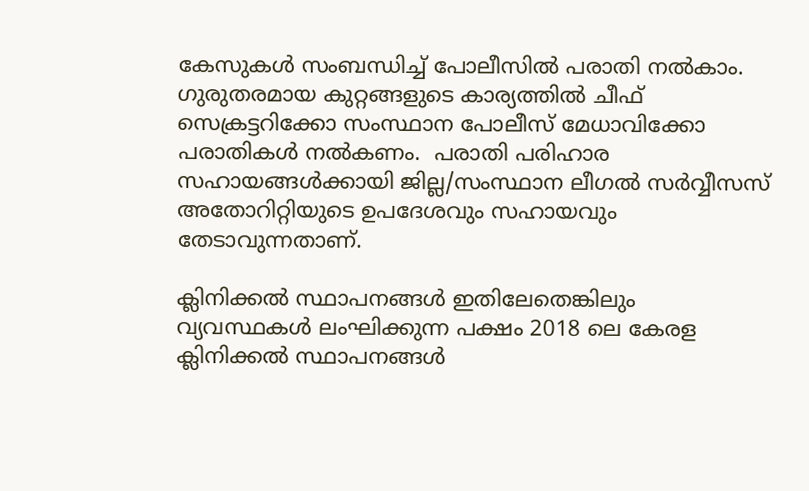കേസുകൾ സംബന്ധിച്ച് പോലീസിൽ പരാതി നൽകാം. ഗുരുതരമായ കുറ്റങ്ങളുടെ കാര്യത്തിൽ ചീഫ് സെക്രട്ടറിക്കോ സംസ്ഥാന പോലീസ് മേധാവിക്കോ പരാതികൾ നൽകണം.  പരാതി പരിഹാര സഹായങ്ങൾക്കായി ജില്ല/സംസ്ഥാന ലീഗൽ സർവ്വീസസ് അതോറിറ്റിയുടെ ഉപദേശവും സഹായവും തേടാവുന്നതാണ്.

ക്ലിനിക്കൽ സ്ഥാപനങ്ങൾ ഇതിലേതെങ്കിലും വ്യവസ്ഥകൾ ലംഘിക്കുന്ന പക്ഷം 2018 ലെ കേരള ക്ലിനിക്കൽ സ്ഥാപനങ്ങൾ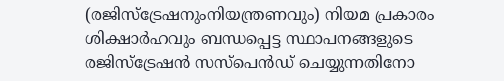(രജിസ്‌ട്രേഷനുംനിയന്ത്രണവും) നിയമ പ്രകാരം ശിക്ഷാർഹവും ബന്ധപ്പെട്ട സ്ഥാപനങ്ങളുടെ രജിസ്‌ട്രേഷൻ സസ്‌പെൻഡ് ചെയ്യുന്നതിനോ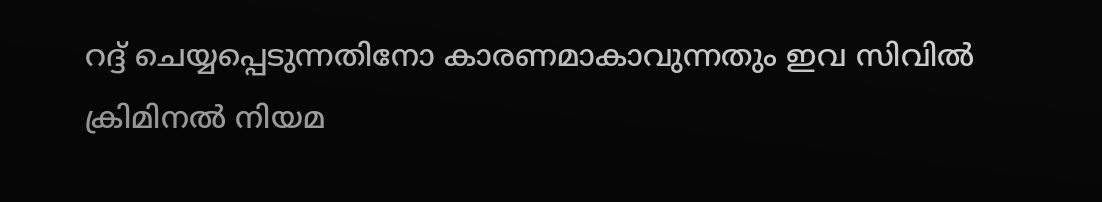റദ്ദ് ചെയ്യപ്പെടുന്നതിനോ കാരണമാകാവുന്നതും ഇവ സിവിൽ ക്രിമിനൽ നിയമ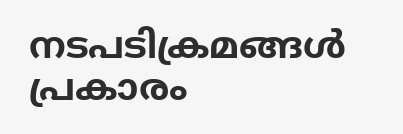നടപടിക്രമങ്ങൾ പ്രകാരം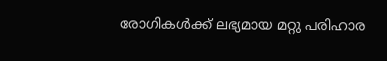രോഗികൾക്ക് ലഭ്യമായ മറ്റു പരിഹാര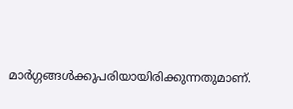മാർഗ്ഗങ്ങൾക്കുപരിയായിരിക്കുന്നതുമാണ്.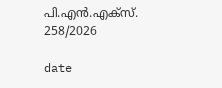പി.എൻ.എക്സ്. 258/2026

date